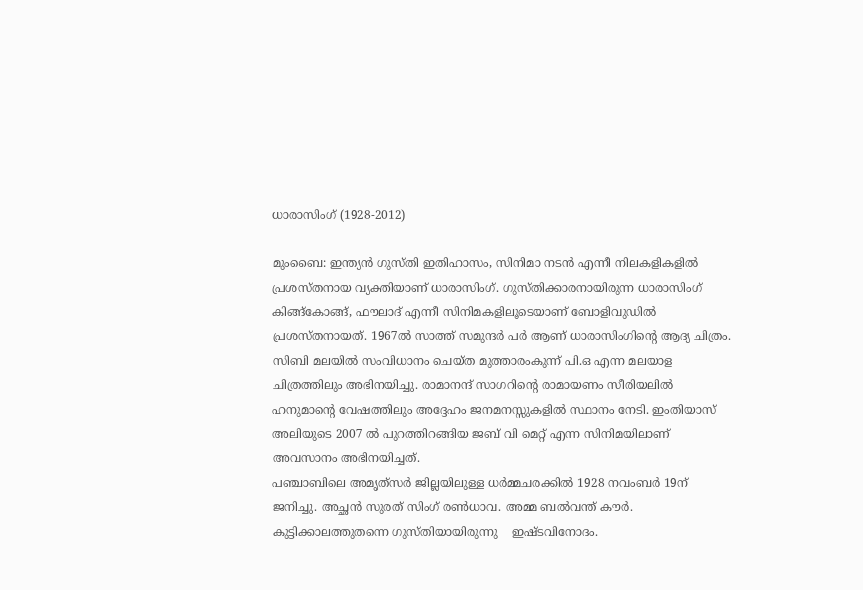ധാരാസിംഗ് (1928-2012)

മുംബൈ: ഇന്ത്യന്‍ ഗുസ്തി ഇതിഹാസം, സിനിമാ നടന്‍ എന്നീ നിലകളികളില്‍ പ്രശസ്തനായ വ്യക്തിയാണ് ധാരാസിംഗ്. ഗുസ്തിക്കാരനായിരുന്ന ധാരാസിംഗ് കിങ്ങ്‌കോങ്ങ്, ഫൗലാദ് എന്നീ സിനിമകളിലൂടെയാണ് ബോളിവുഡില്‍ പ്രശസ്തനായത്. 1967ല്‍ സാത്ത് സമുന്ദര്‍ പര്‍ ആണ് ധാരാസിംഗിന്റെ ആദ്യ ചിത്രം. സിബി മലയില്‍ സംവിധാനം ചെയ്ത മുത്താരംകുന്ന് പി.ഒ എന്ന മലയാള ചിത്രത്തിലും അഭിനയിച്ചു. രാമാനന്ദ് സാഗറിന്റെ രാമായണം സീരിയലില്‍ ഹനുമാന്റെ വേഷത്തിലും അദ്ദേഹം ജനമനസ്സുകളില്‍ സ്ഥാനം നേടി. ഇംതിയാസ് അലിയുടെ 2007 ല്‍ പുറത്തിറങ്ങിയ ജബ് വി മെറ്റ് എന്ന സിനിമയിലാണ് അവസാനം അഭിനയിച്ചത്.
പഞ്ചാബിലെ അമൃത്‌സര്‍ ജില്ലയിലുള്ള ധര്‍മ്മചരക്കില്‍ 1928 നവംബര്‍ 19ന് ജനിച്ചു. അച്ഛന്‍ സുരത് സിംഗ് രണ്‍ധാവ. അമ്മ ബല്‍വന്ത് കൗര്‍. കുട്ടിക്കാലത്തുതന്നെ ഗുസ്തിയായിരുന്നു    ഇഷ്ടവിനോദം.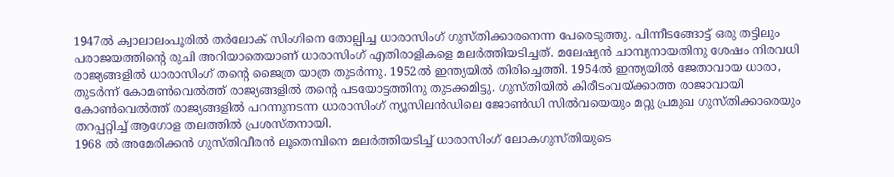1947ല്‍ ക്വാലാലംപൂരില്‍ തര്‍ലോക് സിംഗിനെ തോല്പിച്ച ധാരാസിംഗ് ഗുസ്തിക്കാരനെന്ന പേരെടുത്തു. പിന്നീടങ്ങോട്ട് ഒരു തട്ടിലും പരാജയത്തിന്റെ രുചി അറിയാതെയാണ് ധാരാസിംഗ് എതിരാളികളെ മലര്‍ത്തിയടിച്ചത്. മലേഷ്യന്‍ ചാമ്പ്യനായതിനു ശേഷം നിരവധി രാജ്യങ്ങളില്‍ ധാരാസിംഗ് തന്റെ ജൈത്ര യാത്ര തുടര്‍ന്നു. 1952ല്‍ ഇന്ത്യയില്‍ തിരിച്ചെത്തി. 1954ല്‍ ഇന്ത്യയില്‍ ജേതാവായ ധാരാ, തുടര്‍ന്ന് കോമണ്‍വെല്‍ത്ത് രാജ്യങ്ങളില്‍ തന്റെ പടയോട്ടത്തിനു തുടക്കമിട്ടു. ഗുസ്തിയില്‍ കിരീടംവയ്ക്കാത്ത രാജാവായി കോണ്‍വെല്‍ത്ത് രാജ്യങ്ങളില്‍ പറന്നുനടന്ന ധാരാസിംഗ് ന്യൂസിലന്‍ഡിലെ ജോണ്‍ഡി സില്‍വയെയും മറ്റു പ്രമുഖ ഗുസ്തിക്കാരെയും തറപ്പറ്റിച്ച് ആഗോള തലത്തില്‍ പ്രശസ്തനായി.
1968 ല്‍ അമേരിക്കന്‍ ഗുസ്തിവീരന്‍ ലൂതെമ്പിനെ മലര്‍ത്തിയടിച്ച് ധാരാസിംഗ് ലോകഗുസ്തിയുടെ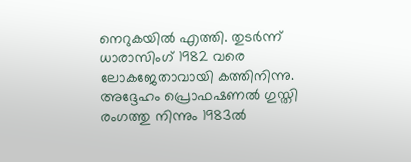നെറുകയില്‍ എത്തി. തുടര്‍ന്ന്   ധാരാസിംഗ് 1982 വരെ ലോകജേതാവായി കത്തിനിന്നു.  അദ്ദേഹം പ്രൊഫഷണല്‍ ഗുസ്തി രംഗത്തു നിന്നും 1983ല്‍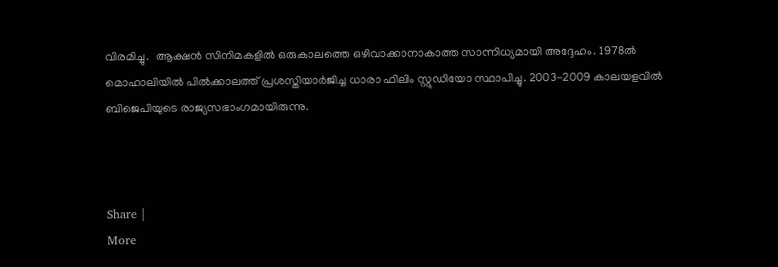വിരമിച്ചു.  ആക്ഷന്‍ സിനിമകളില്‍ ഒരുകാലത്തെ ഒഴിവാക്കാനാകാത്ത സാന്നിധ്യമായി അദ്ദേഹം. 1978ല്‍ മൊഹാലിയില്‍ പില്‍ക്കാലത്ത് പ്രശസ്തിയാര്‍ജിച്ച ധാരാ ഫിലിം സ്റ്റുഡിയോ സ്ഥാപിച്ചു. 2003-2009 കാലയളവില്‍ ബിജെപിയുടെ രാജ്യസഭാംഗമായിരുന്നു.



Share |
More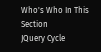Who's Who In This Section
JQuery Cycle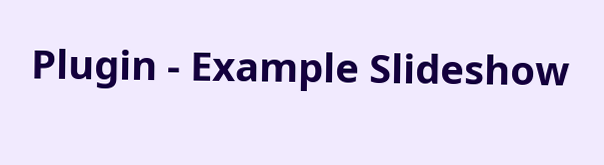Plugin - Example Slideshow